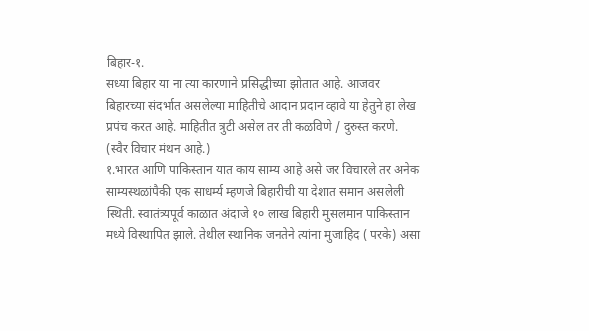बिहार-१.
सध्या बिहार या ना त्या कारणाने प्रसिद्धीच्या झोतात आहे. आजवर बिहारच्या संदर्भात असलेल्या माहितीचे आदान प्रदान व्हावे या हेतुने हा लेख प्रपंच करत आहे. माहितीत त्रुटी असेल तर ती कळविणे / दुरुस्त करणे. (स्वैर विचार मंथन आहे.)
१.भारत आणि पाकिस्तान यात काय साम्य आहे असे जर विचारले तर अनेक साम्यस्थळांपैकी एक साधर्म्य म्हणजे बिहारीची या देशात समान असलेली स्थिती. स्वातंत्र्यपूर्व काळात अंदाजे १० लाख बिहारी मुसलमान पाकिस्तान मध्ये विस्थापित झाले. तेथील स्थानिक जनतेने त्यांना मुजाहिद ( परके) असा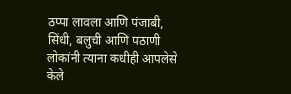ठप्पा लावला आणि पंजाबी, सिंधी, बलुची आणि पठाणी लोकांनी त्याना कधीही आपलेसे केले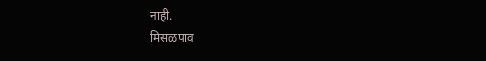नाही.
मिसळपाव